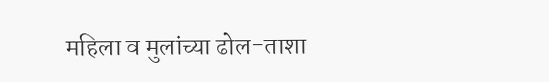महिला व मुलांच्या ढोल-ताशा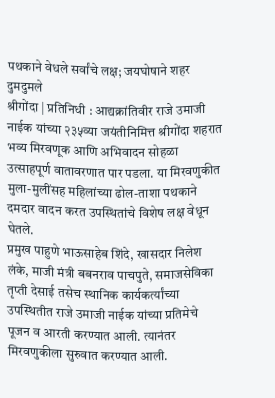पथकाने वेधले सर्वांचे लक्ष; जयघोषाने शहर दुमदुमले
श्रीगोंदा | प्रतिनिधी : आद्यक्रांतिवीर राजे उमाजी नाईक यांच्या २३५व्या जयंतीनिमित्त श्रीगोंदा शहरात भव्य मिरवणूक आणि अभिवादन सोहळा उत्साहपूर्ण वातावरणात पार पडला. या मिरवणुकीत मुला-मुलींसह महिलांच्या ढोल-ताशा पथकाने दमदार वादन करत उपस्थितांचे विशेष लक्ष वेधून घेतले.
प्रमुख पाहुणे भाऊसाहेब शिंदे, खासदार निलेश लंके, माजी मंत्री बबनराव पाचपुते, समाजसेविका तृप्ती देसाई तसेच स्थानिक कार्यकर्त्यांच्या उपस्थितीत राजे उमाजी नाईक यांच्या प्रतिमेचे पूजन व आरती करण्यात आली. त्यानंतर मिरवणुकीला सुरुवात करण्यात आली.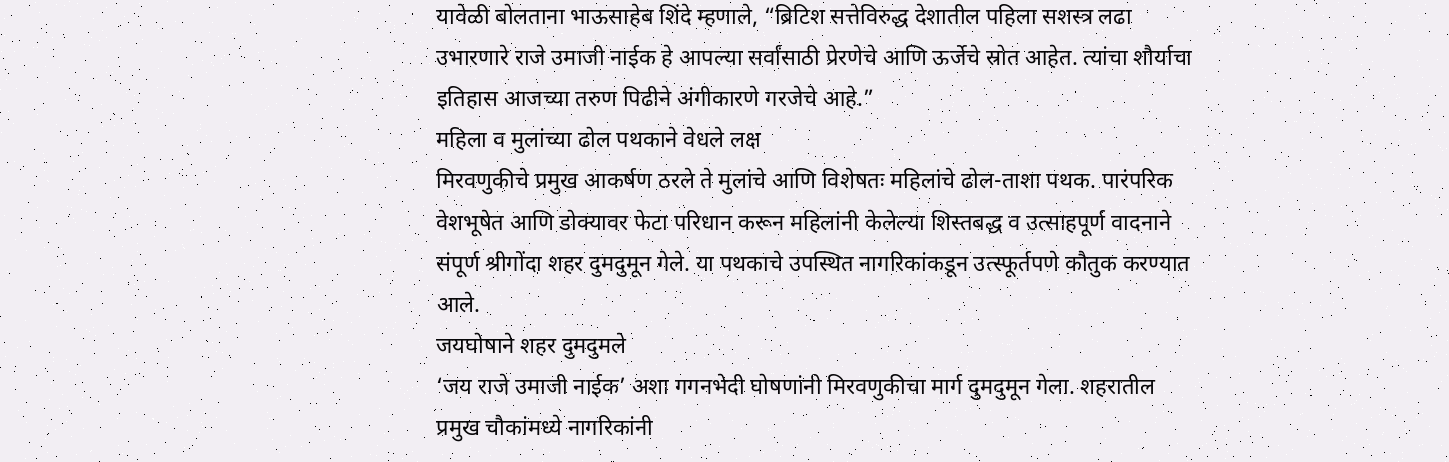यावेळी बोलताना भाऊसाहेब शिंदे म्हणाले, “ब्रिटिश सत्तेविरुद्ध देशातील पहिला सशस्त्र लढा उभारणारे राजे उमाजी नाईक हे आपल्या सर्वांसाठी प्रेरणेचे आणि ऊर्जेचे स्रोत आहेत. त्यांचा शौर्याचा इतिहास आजच्या तरुण पिढीने अंगीकारणे गरजेचे आहे.”
महिला व मुलांच्या ढोल पथकाने वेधले लक्ष
मिरवणुकीचे प्रमुख आकर्षण ठरले ते मुलांचे आणि विशेषतः महिलांचे ढोल-ताशा पथक. पारंपरिक वेशभूषेत आणि डोक्यावर फेटा परिधान करून महिलांनी केलेल्या शिस्तबद्ध व उत्साहपूर्ण वादनाने संपूर्ण श्रीगोंदा शहर दुमदुमून गेले. या पथकाचे उपस्थित नागरिकांकडून उत्स्फूर्तपणे कौतुक करण्यात आले.
जयघोषाने शहर दुमदुमले
‘जय राजे उमाजी नाईक’ अशा गगनभेदी घोषणांनी मिरवणुकीचा मार्ग दुमदुमून गेला. शहरातील प्रमुख चौकांमध्ये नागरिकांनी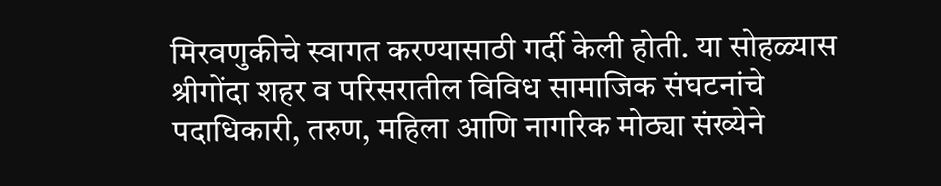मिरवणुकीचे स्वागत करण्यासाठी गर्दी केली होती. या सोहळ्यास श्रीगोंदा शहर व परिसरातील विविध सामाजिक संघटनांचे पदाधिकारी, तरुण, महिला आणि नागरिक मोठ्या संख्येने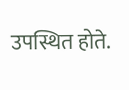उपस्थित होते.